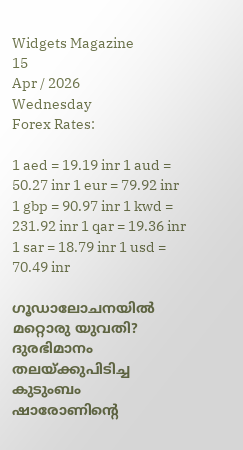Widgets Magazine
15
Apr / 2026
Wednesday
Forex Rates:

1 aed = 19.19 inr 1 aud = 50.27 inr 1 eur = 79.92 inr 1 gbp = 90.97 inr 1 kwd = 231.92 inr 1 qar = 19.36 inr 1 sar = 18.79 inr 1 usd = 70.49 inr

ഗൂഡാലോചനയില്‍ മറ്റൊരു യുവതി? ദുരഭിമാനം തലയ്ക്കുപിടിച്ച കുടുംബം ഷാരോണിന്റെ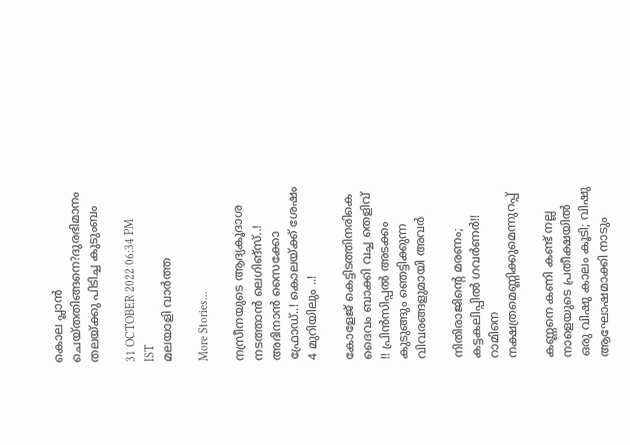കൊല പ്ലാന്‍ ചെയ്തതിങ്ങനെ?ദുരഭിമാനം തലയ്ക്കു പിടിച്ച കുടുംബം

31 OCTOBER 2022 06:34 PM IST
മലയാളി വാര്‍ത്ത

More Stories...

നസ്രീനയുടെ ആദ്യകൂദാശ നടത്താൻ ലെഗിങ്സ്..! അദിനാന്‍ സൈക്കോ ഫ്രോഡ്..! കൊലയ്ക്ക് ശേഷം 4 മുറിയിലും ..!

കോളേജ് കെട്ടിടത്തിനരികെ ദൈവം ബാക്കി വച്ച തെളിവ് !! പ്രിൻസിപ്പൽ അടക്കം കുടുങ്ങും ഞെട്ടിക്കുന്ന വിവരങ്ങളുമായി അവർ

നിതിരാജിന്റെ മരണം; കട്ടകലിപ്പിൽ ഗവർണർ!! റാമിനെ നക്ഷത്രമെണ്ണിക്കുമെന്നുറപ്പ്

കണ്ണനെ കണി കണ്ട് നല്ല നാളെയുടെ പ്രതീക്ഷയിൽ ഒരു വിഷു കാലം കൂടി; വിഷു ആഘോഷമാക്കി നാടും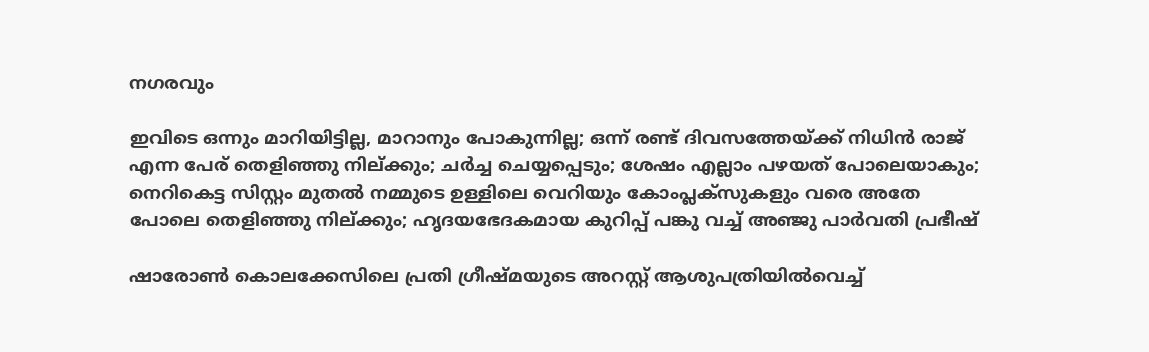നഗരവും

ഇവിടെ ഒന്നും മാറിയിട്ടില്ല, മാറാനും പോകുന്നില്ല; ഒന്ന് രണ്ട് ദിവസത്തേയ്ക്ക് നിധിൻ രാജ് എന്ന പേര് തെളിഞ്ഞു നില്ക്കും; ചർച്ച ചെയ്യപ്പെടും; ശേഷം എല്ലാം പഴയത് പോലെയാകും; നെറികെട്ട സിസ്റ്റം മുതൽ നമ്മുടെ ഉള്ളിലെ വെറിയും കോംപ്ലക്സുകളും വരെ അതേ പോലെ തെളിഞ്ഞു നില്ക്കും; ഹൃദയഭേദകമായ കുറിപ്പ് പങ്കു വച്ച് അഞ്ജു പാർവതി പ്രഭീഷ്

ഷാരോണ്‍ കൊലക്കേസിലെ പ്രതി ഗ്രീഷ്മയുടെ അറസ്റ്റ് ആശുപത്രിയില്‍വെച്ച്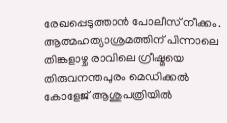രേഖപ്പെടുത്താന്‍ പോലീസ് നീക്കം. ആത്മഹത്യാശ്രമത്തിന് പിന്നാലെ തിങ്കളാഴ്ച രാവിലെ ഗ്രീഷ്മയെ തിരുവനന്തപുരം മെഡിക്കല്‍ കോളേജ് ആശുപത്രിയില്‍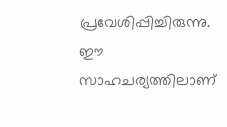പ്രവേശിപ്പിച്ചിരുന്നു. ഈ സാഹചര്യത്തിലാണ്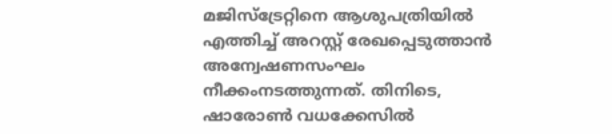മജിസ്‌ട്രേറ്റിനെ ആശുപത്രിയില്‍ എത്തിച്ച് അറസ്റ്റ് രേഖപ്പെടുത്താന്‍ അന്വേഷണസംഘം നീക്കംനടത്തുന്നത്. തിനിടെ, ഷാരോണ്‍ വധക്കേസില്‍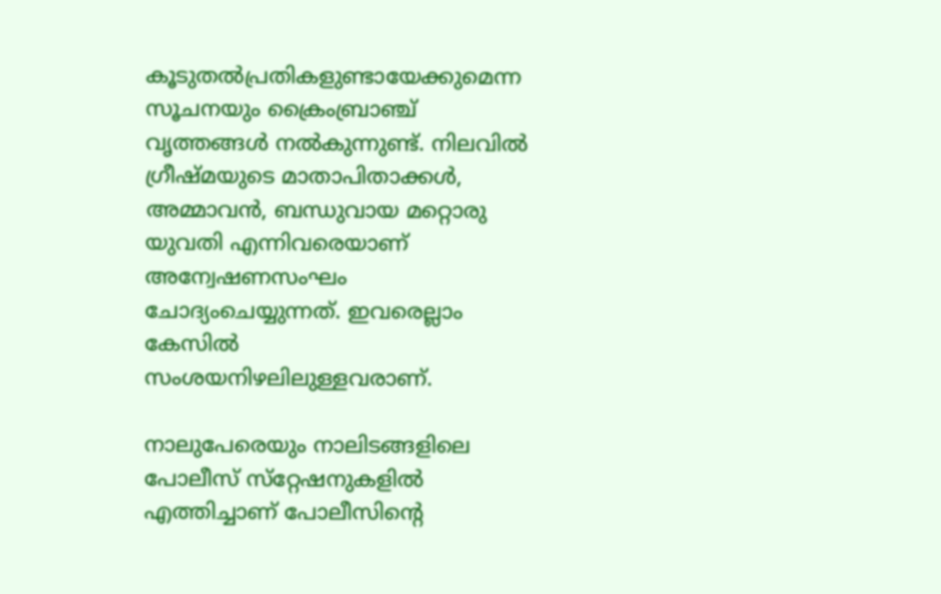കൂടുതല്‍പ്രതികളുണ്ടായേക്കുമെന്ന സൂചനയും ക്രൈംബ്രാഞ്ച് വൃത്തങ്ങള്‍ നല്‍കുന്നുണ്ട്. നിലവില്‍ ഗ്രീഷ്മയുടെ മാതാപിതാക്കള്‍, അമ്മാവന്‍, ബന്ധുവായ മറ്റൊരു യുവതി എന്നിവരെയാണ് അന്വേഷണസംഘം ചോദ്യംചെയ്യുന്നത്. ഇവരെല്ലാം കേസില്‍ സംശയനിഴലിലുള്ളവരാണ്.

നാലുപേരെയും നാലിടങ്ങളിലെ പോലീസ് സ്‌റ്റേഷനുകളില്‍ എത്തിച്ചാണ് പോലീസിന്റെ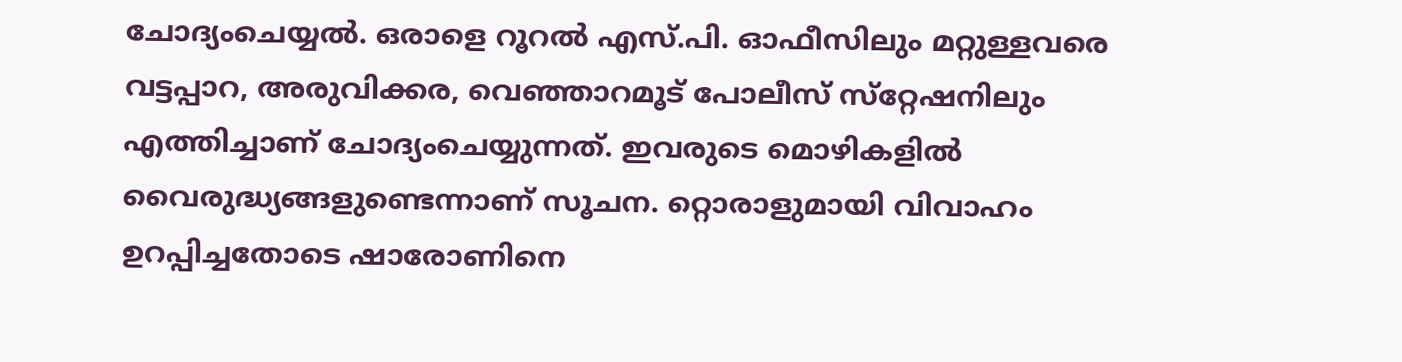ചോദ്യംചെയ്യല്‍. ഒരാളെ റൂറല്‍ എസ്.പി. ഓഫീസിലും മറ്റുള്ളവരെ വട്ടപ്പാറ, അരുവിക്കര, വെഞ്ഞാറമൂട് പോലീസ് സ്‌റ്റേഷനിലും എത്തിച്ചാണ് ചോദ്യംചെയ്യുന്നത്. ഇവരുടെ മൊഴികളില്‍ വൈരുദ്ധ്യങ്ങളുണ്ടെന്നാണ് സൂചന. റ്റൊരാളുമായി വിവാഹം ഉറപ്പിച്ചതോടെ ഷാരോണിനെ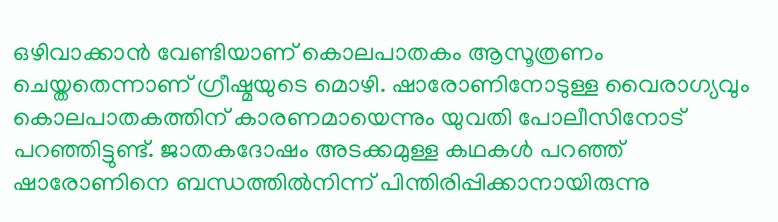ഒഴിവാക്കാന്‍ വേണ്ടിയാണ് കൊലപാതകം ആസൂത്രണം ചെയ്തതെന്നാണ് ഗ്രീഷ്മയുടെ മൊഴി. ഷാരോണിനോടുള്ള വൈരാഗ്യവും കൊലപാതകത്തിന് കാരണമായെന്നും യുവതി പോലീസിനോട് പറഞ്ഞിട്ടുണ്ട്. ജാതകദോഷം അടക്കമുള്ള കഥകള്‍ പറഞ്ഞ് ഷാരോണിനെ ബന്ധത്തില്‍നിന്ന് പിന്തിരിപ്പിക്കാനായിരുന്നു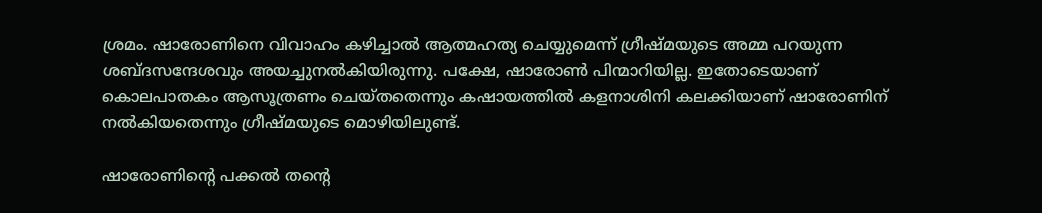ശ്രമം. ഷാരോണിനെ വിവാഹം കഴിച്ചാല്‍ ആത്മഹത്യ ചെയ്യുമെന്ന് ഗ്രീഷ്മയുടെ അമ്മ പറയുന്ന ശബ്ദസന്ദേശവും അയച്ചുനല്‍കിയിരുന്നു. പക്ഷേ, ഷാരോണ്‍ പിന്മാറിയില്ല. ഇതോടെയാണ് കൊലപാതകം ആസൂത്രണം ചെയ്തതെന്നും കഷായത്തില്‍ കളനാശിനി കലക്കിയാണ് ഷാരോണിന് നല്‍കിയതെന്നും ഗ്രീഷ്മയുടെ മൊഴിയിലുണ്ട്.

ഷാരോണിന്റെ പക്കല്‍ തന്റെ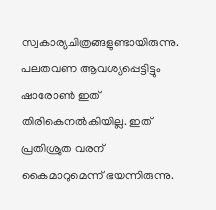സ്വകാര്യചിത്രങ്ങളുണ്ടായിരുന്നു. പലതവണ ആവശ്യപ്പെട്ടിട്ടും ഷാരോണ്‍ ഇത് തിരികെനല്‍കിയില്ല. ഇത് പ്രതിശ്രുത വരന് കൈമാറുമെന്ന് ഭയന്നിരുന്നു.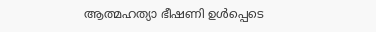ആത്മഹത്യാ ഭീഷണി ഉള്‍പ്പെടെ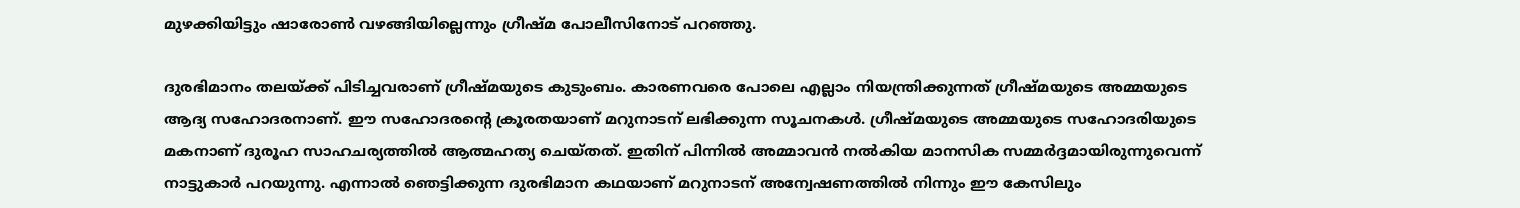മുഴക്കിയിട്ടും ഷാരോണ്‍ വഴങ്ങിയില്ലെന്നും ഗ്രീഷ്മ പോലീസിനോട് പറഞ്ഞു.

ദുരഭിമാനം തലയ്ക്ക് പിടിച്ചവരാണ് ഗ്രീഷ്മയുടെ കുടുംബം. കാരണവരെ പോലെ എല്ലാം നിയന്ത്രിക്കുന്നത് ഗ്രീഷ്മയുടെ അമ്മയുടെ ആദ്യ സഹോദരനാണ്. ഈ സഹോദരന്റെ ക്രൂരതയാണ് മറുനാടന് ലഭിക്കുന്ന സൂചനകള്‍. ഗ്രീഷ്മയുടെ അമ്മയുടെ സഹോദരിയുടെ മകനാണ് ദുരൂഹ സാഹചര്യത്തില്‍ ആത്മഹത്യ ചെയ്തത്. ഇതിന് പിന്നില്‍ അമ്മാവന്‍ നല്‍കിയ മാനസിക സമ്മര്‍ദ്ദമായിരുന്നുവെന്ന് നാട്ടുകാര്‍ പറയുന്നു. എന്നാല്‍ ഞെട്ടിക്കുന്ന ദുരഭിമാന കഥയാണ് മറുനാടന് അന്വേഷണത്തില്‍ നിന്നും ഈ കേസിലും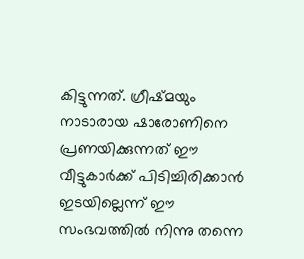കിട്ടുന്നത്. ഗ്രീഷ്മയും നാടാരായ ഷാരോണിനെ പ്രണയിക്കുന്നത് ഈ വീട്ടുകാര്‍ക്ക് പിടിച്ചിരിക്കാന്‍ ഇടയില്ലെന്ന് ഈ സംഭവത്തില്‍ നിന്നു തന്നെ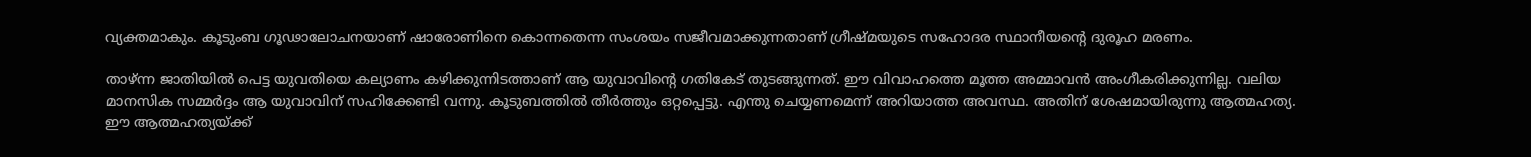വ്യക്തമാകും. കൂടുംബ ഗൂഢാലോചനയാണ് ഷാരോണിനെ കൊന്നതെന്ന സംശയം സജീവമാക്കുന്നതാണ് ഗ്രീഷ്മയുടെ സഹോദര സ്ഥാനീയന്റെ ദുരൂഹ മരണം.

താഴ്ന്ന ജാതിയില്‍ പെട്ട യുവതിയെ കല്യാണം കഴിക്കുന്നിടത്താണ് ആ യുവാവിന്റെ ഗതികേട് തുടങ്ങുന്നത്. ഈ വിവാഹത്തെ മൂത്ത അമ്മാവന്‍ അംഗീകരിക്കുന്നില്ല. വലിയ മാനസിക സമ്മര്‍ദ്ദം ആ യുവാവിന് സഹിക്കേണ്ടി വന്നു. കൂടുബത്തില്‍ തീര്‍ത്തും ഒറ്റപ്പെട്ടു. എന്തു ചെയ്യണമെന്ന് അറിയാത്ത അവസ്ഥ. അതിന് ശേഷമായിരുന്നു ആത്മഹത്യ. ഈ ആത്മഹത്യയ്ക്ക്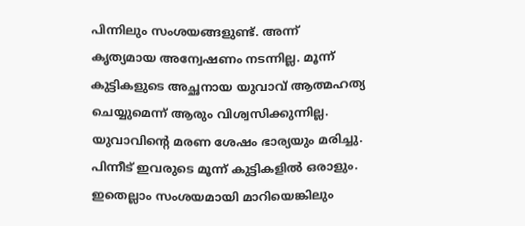പിന്നിലും സംശയങ്ങളുണ്ട്. അന്ന് കൃത്യമായ അന്വേഷണം നടന്നില്ല. മൂന്ന് കുട്ടികളുടെ അച്ഛനായ യുവാവ് ആത്മഹത്യ ചെയ്യുമെന്ന് ആരും വിശ്വസിക്കുന്നില്ല. യുവാവിന്റെ മരണ ശേഷം ഭാര്യയും മരിച്ചു. പിന്നീട് ഇവരുടെ മൂന്ന് കുട്ടികളില്‍ ഒരാളും. ഇതെല്ലാം സംശയമായി മാറിയെങ്കിലും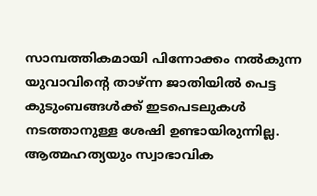സാമ്പത്തികമായി പിന്നോക്കം നല്‍കുന്ന യുവാവിന്റെ താഴ്ന്ന ജാതിയില്‍ പെട്ട കുടുംബങ്ങള്‍ക്ക് ഇടപെടലുകള്‍ നടത്താനുള്ള ശേഷി ഉണ്ടായിരുന്നില്ല. ആത്മഹത്യയും സ്വാഭാവിക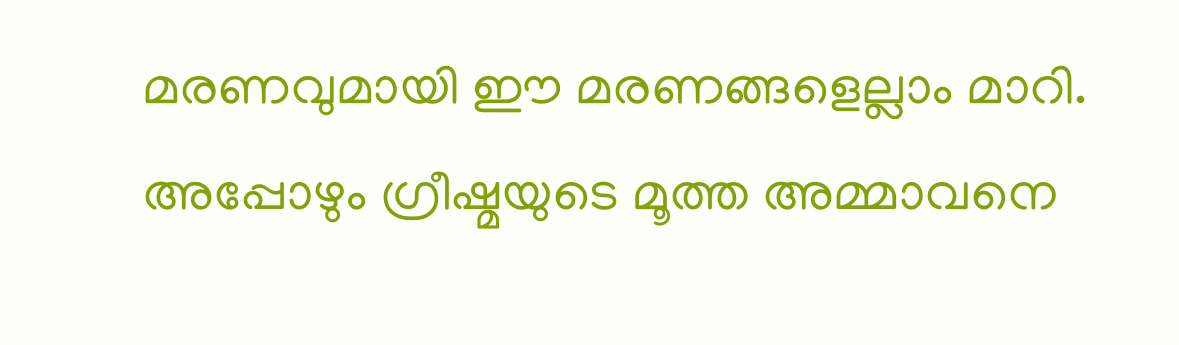മരണവുമായി ഈ മരണങ്ങളെല്ലാം മാറി. അപ്പോഴും ഗ്രീഷ്മയുടെ മൂത്ത അമ്മാവനെ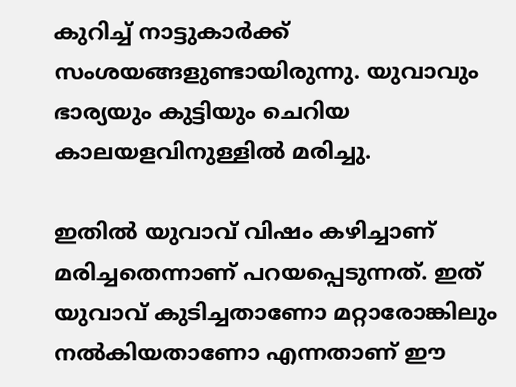കുറിച്ച് നാട്ടുകാര്‍ക്ക് സംശയങ്ങളുണ്ടായിരുന്നു. യുവാവും ഭാര്യയും കുട്ടിയും ചെറിയ കാലയളവിനുള്ളില്‍ മരിച്ചു.

ഇതില്‍ യുവാവ് വിഷം കഴിച്ചാണ് മരിച്ചതെന്നാണ് പറയപ്പെടുന്നത്. ഇത് യുവാവ് കുടിച്ചതാണോ മറ്റാരോങ്കിലും നല്‍കിയതാണോ എന്നതാണ് ഈ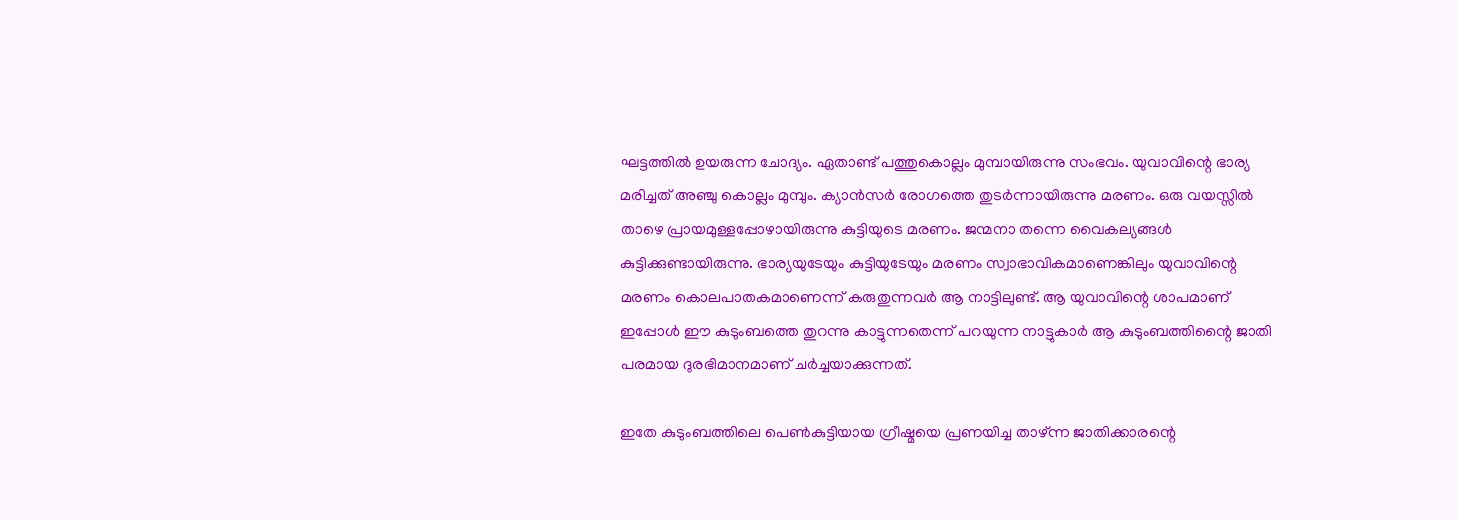ഘട്ടത്തില്‍ ഉയരുന്ന ചോദ്യം. ഏതാണ്ട് പത്തുകൊല്ലം മുമ്പായിരുന്നു സംഭവം. യുവാവിന്റെ ഭാര്യ മരിച്ചത് അഞ്ചു കൊല്ലം മുമ്പും. ക്യാന്‍സര്‍ രോഗത്തെ തുടര്‍ന്നായിരുന്നു മരണം. ഒരു വയസ്സില്‍ താഴെ പ്രായമുള്ളപ്പോഴായിരുന്നു കുട്ടിയുടെ മരണം. ജന്മനാ തന്നെ വൈകല്യങ്ങള്‍ കുട്ടിക്കുണ്ടായിരുന്നു. ഭാര്യയുടേയും കുട്ടിയുടേയും മരണം സ്വാഭാവികമാണെങ്കിലും യുവാവിന്റെ മരണം കൊലപാതകമാണെന്ന് കരുതുന്നവര്‍ ആ നാട്ടിലുണ്ട്. ആ യുവാവിന്റെ ശാപമാണ് ഇപ്പോള്‍ ഈ കുടുംബത്തെ തുറന്നു കാട്ടുന്നതെന്ന് പറയുന്ന നാട്ടുകാര്‍ ആ കുടുംബത്തിന്റൈ ജാതി പരമായ ദുരഭിമാനമാണ് ചര്‍ച്ചയാക്കുന്നത്.

ഇതേ കുടുംബത്തിലെ പെണ്‍കുട്ടിയായ ഗ്രീഷ്മയെ പ്രണയിച്ച താഴ്ന്ന ജാതിക്കാരന്റെ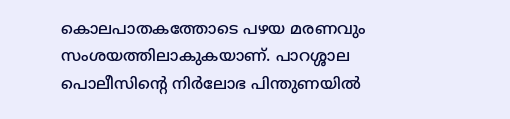കൊലപാതകത്തോടെ പഴയ മരണവും സംശയത്തിലാകുകയാണ്. പാറശ്ശാല പൊലീസിന്റെ നിര്‍ലോഭ പിന്തുണയില്‍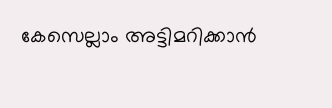കേസെല്ലാം അട്ടിമറിക്കാന്‍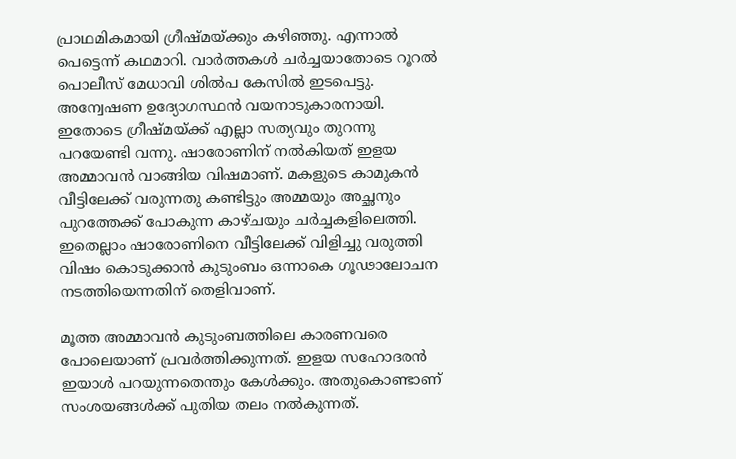പ്രാഥമികമായി ഗ്രീഷ്മയ്ക്കും കഴിഞ്ഞു. എന്നാല്‍ പെട്ടെന്ന് കഥമാറി. വാര്‍ത്തകള്‍ ചര്‍ച്ചയാതോടെ റൂറല്‍ പൊലീസ് മേധാവി ശില്‍പ കേസില്‍ ഇടപെട്ടു. അന്വേഷണ ഉദ്യോഗസ്ഥന്‍ വയനാടുകാരനായി. ഇതോടെ ഗ്രീഷ്മയ്ക്ക് എല്ലാ സത്യവും തുറന്നു പറയേണ്ടി വന്നു. ഷാരോണിന് നല്‍കിയത് ഇളയ അമ്മാവന്‍ വാങ്ങിയ വിഷമാണ്. മകളുടെ കാമുകന്‍ വീട്ടിലേക്ക് വരുന്നതു കണ്ടിട്ടും അമ്മയും അച്ഛനും പുറത്തേക്ക് പോകുന്ന കാഴ്ചയും ചര്‍ച്ചകളിലെത്തി. ഇതെല്ലാം ഷാരോണിനെ വീട്ടിലേക്ക് വിളിച്ചു വരുത്തി വിഷം കൊടുക്കാന്‍ കുടുംബം ഒന്നാകെ ഗൂഢാലോചന നടത്തിയെന്നതിന് തെളിവാണ്.

മൂത്ത അമ്മാവന്‍ കുടുംബത്തിലെ കാരണവരെ പോലെയാണ് പ്രവര്‍ത്തിക്കുന്നത്. ഇളയ സഹോദരന്‍ ഇയാള്‍ പറയുന്നതെന്തും കേള്‍ക്കും. അതുകൊണ്ടാണ് സംശയങ്ങള്‍ക്ക് പുതിയ തലം നല്‍കുന്നത്.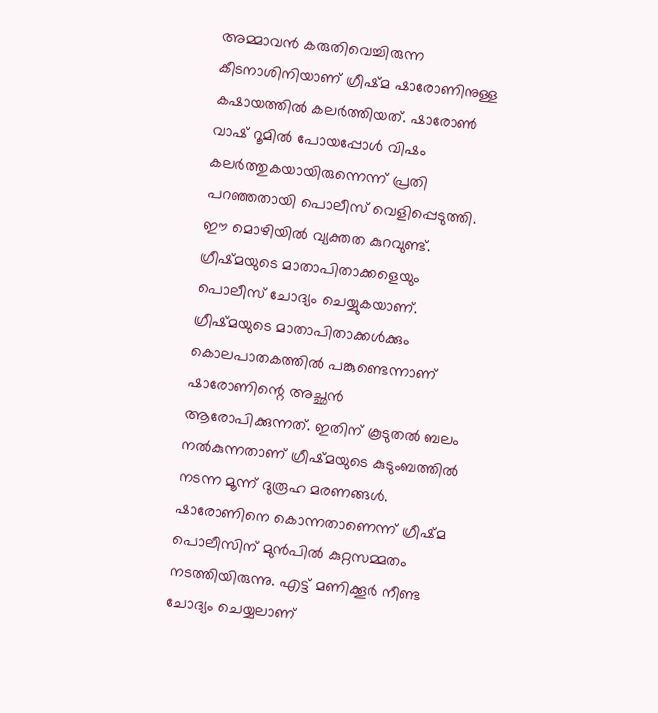അമ്മാവന്‍ കരുതിവെച്ചിരുന്ന കീടനാശിനിയാണ് ഗ്രീഷ്മ ഷാരോണിനുള്ള കഷായത്തില്‍ കലര്‍ത്തിയത്. ഷാരോണ്‍ വാഷ് റൂമില്‍ പോയപ്പോള്‍ വിഷം കലര്‍ത്തുകയായിരുന്നെന്ന് പ്രതി പറഞ്ഞതായി പൊലീസ് വെളിപ്പെടുത്തി. ഈ മൊഴിയില്‍ വ്യക്തത കുറവുണ്ട്. ഗ്രീഷ്മയുടെ മാതാപിതാക്കളെയും പൊലീസ് ചോദ്യം ചെയ്യുകയാണ്. ഗ്രീഷ്മയുടെ മാതാപിതാക്കള്‍ക്കും കൊലപാതകത്തില്‍ പങ്കുണ്ടെന്നാണ് ഷാരോണിന്റെ അച്ഛന്‍ ആരോപിക്കുന്നത്. ഇതിന് കൂടുതല്‍ ബലം നല്‍കുന്നതാണ് ഗ്രീഷ്മയുടെ കുടുംബത്തില്‍ നടന്ന മൂന്ന് ദുരൂഹ മരണങ്ങള്‍. ഷാരോണിനെ കൊന്നതാണെന്ന് ഗ്രീഷ്മ പൊലീസിന് മുന്‍പില്‍ കുറ്റസമ്മതം നടത്തിയിരുന്നു. എട്ട് മണിക്കൂര്‍ നീണ്ട ചോദ്യം ചെയ്യലാണ്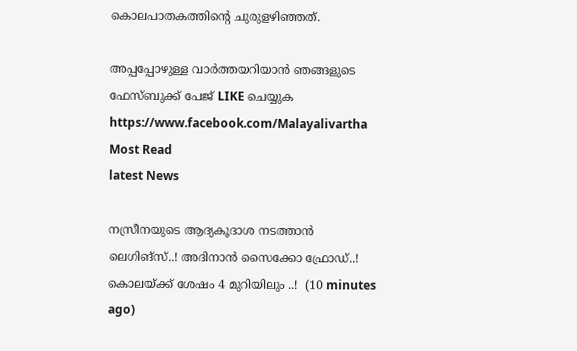കൊലപാതകത്തിന്റെ ചുരുളഴിഞ്ഞത്.

അപ്പപ്പോഴുള്ള വാര്‍ത്തയറിയാന്‍ ഞങ്ങളുടെ ഫേസ്‌ബുക്ക്‌ പേജ് LIKE ചെയ്യുക
https://www.facebook.com/Malayalivartha
Most Read
latest News

നസ്രീനയുടെ ആദ്യകൂദാശ നടത്താൻ ലെഗിങ്സ്..! അദിനാന്‍ സൈക്കോ ഫ്രോഡ്..! കൊലയ്ക്ക് ശേഷം 4 മുറിയിലും ..!  (10 minutes ago)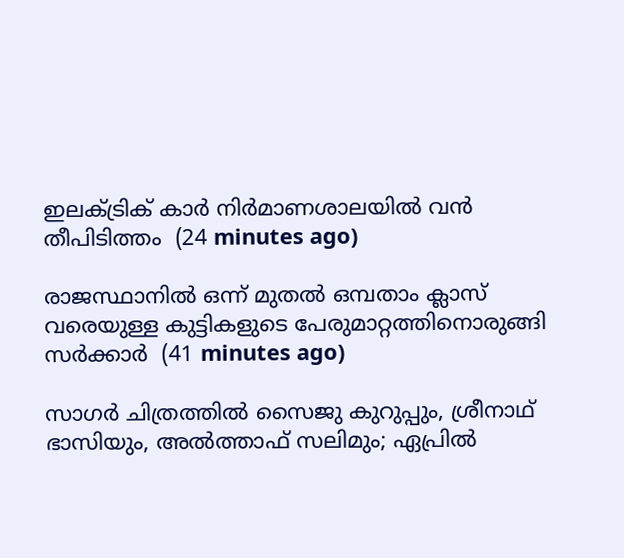ഇലക്ട്രിക് കാര്‍ നിര്‍മാണശാലയില്‍ വന്‍ തീപിടിത്തം  (24 minutes ago)

രാജസ്ഥാനില്‍ ഒന്ന് മുതല്‍ ഒമ്പതാം ക്ലാസ് വരെയുള്ള കുട്ടികളുടെ പേരുമാറ്റത്തിനൊരുങ്ങി സര്‍ക്കാര്‍  (41 minutes ago)

സാഗർ ചിത്രത്തിൽ സൈജു കുറുപ്പും, ശ്രീനാഥ് ഭാസിയും, അൽത്താഫ് സലിമും; ഏപ്രിൽ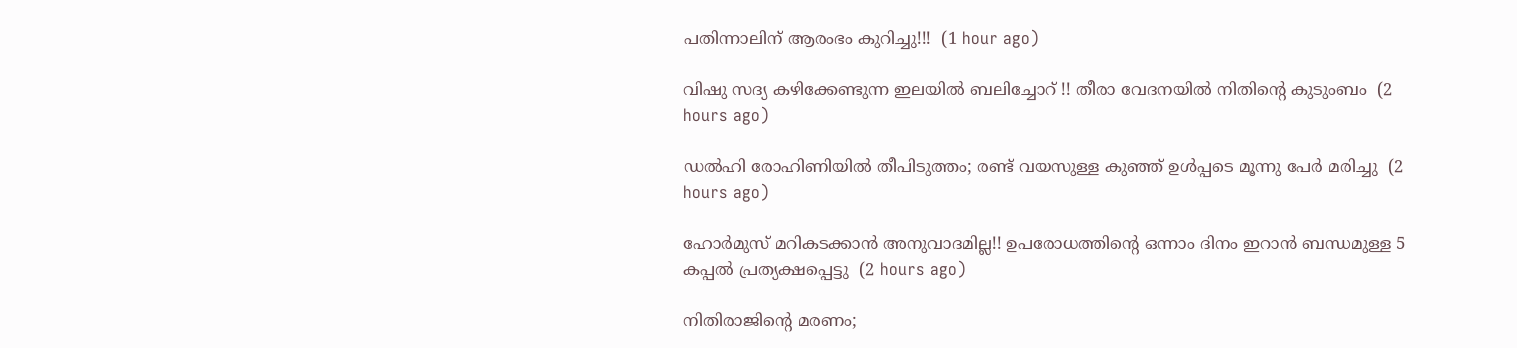പതിന്നാലിന് ആരംഭം കുറിച്ചു!!!  (1 hour ago)

വിഷു സദ്യ കഴിക്കേണ്ടുന്ന ഇലയിൽ ബലിച്ചോറ് !! തീരാ വേദനയിൽ നിതിന്റെ കുടുംബം  (2 hours ago)

ഡൽഹി രോഹിണിയിൽ തീപിടുത്തം; രണ്ട് വയസുള്ള കുഞ്ഞ് ഉൾപ്പടെ മൂന്നു പേർ മരിച്ചു  (2 hours ago)

ഹോര്‍മുസ് മറികടക്കാൻ അനുവാദമില്ല!! ഉപരോധത്തിന്‍റെ ഒന്നാം ദിനം ഇറാന്‍ ബന്ധമുള്ള 5 കപ്പൽ പ്രത്യക്ഷപ്പെട്ടു  (2 hours ago)

നിതിരാജിന്റെ മരണം;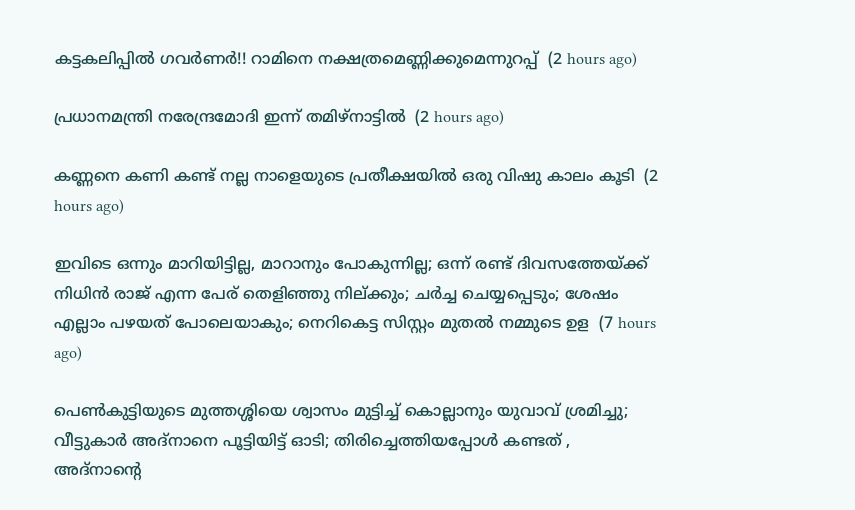കട്ടകലിപ്പിൽ ഗവർണർ!! റാമിനെ നക്ഷത്രമെണ്ണിക്കുമെന്നുറപ്പ്  (2 hours ago)

പ്രധാനമന്ത്രി നരേന്ദ്രമോദി ഇന്ന് തമിഴ്നാട്ടിൽ  (2 hours ago)

കണ്ണനെ കണി കണ്ട് നല്ല നാളെയുടെ പ്രതീക്ഷയിൽ ഒരു വിഷു കാലം കൂടി  (2 hours ago)

ഇവിടെ ഒന്നും മാറിയിട്ടില്ല, മാറാനും പോകുന്നില്ല; ഒന്ന് രണ്ട് ദിവസത്തേയ്ക്ക് നിധിൻ രാജ് എന്ന പേര് തെളിഞ്ഞു നില്ക്കും; ചർച്ച ചെയ്യപ്പെടും; ശേഷം എല്ലാം പഴയത് പോലെയാകും; നെറികെട്ട സിസ്റ്റം മുതൽ നമ്മുടെ ഉള  (7 hours ago)

പെൺകുട്ടിയുടെ മുത്തശ്ശിയെ ശ്വാസം മുട്ടിച്ച് കൊല്ലാനും യുവാവ് ശ്രമിച്ചു; വീട്ടുകാർ അദ്‌നാനെ പൂട്ടിയിട്ട് ഓടി; തിരിച്ചെത്തിയപ്പോൾ കണ്ടത് , അദ്‌നാന്റെ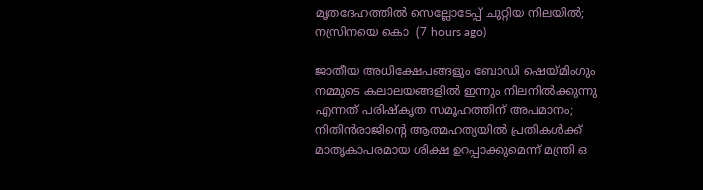മൃതദേഹത്തിൽ സെല്ലോടേപ്പ് ചുറ്റിയ നിലയിൽ; നസ്രിനയെ കൊ  (7 hours ago)

ജാതീയ അധിക്ഷേപങ്ങളും ബോഡി ഷെയ്മിംഗും നമ്മുടെ കലാലയങ്ങളിൽ ഇന്നും നിലനിൽക്കുന്നു എന്നത് പരിഷ്കൃത സമൂഹത്തിന് അപമാനം; നിതിൻരാജിന്റെ ആത്മഹത്യയിൽ പ്രതികൾക്ക് മാതൃകാപരമായ ശിക്ഷ ഉറപ്പാക്കുമെന്ന് മന്ത്രി ഒ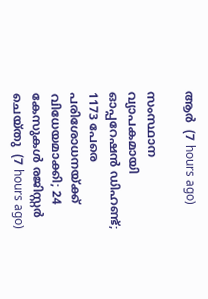ആർ  (7 hours ago)

സംസ്ഥാന വ്യാപകമായി ഓപ്പറേഷന്‍ ഡിഹണ്ട്; 1173 പേരെ പരിശോധനയ്ക്ക് വിധേയമാക്കി; 24 കേസുകള്‍ രജിസ്റ്റര്‍ ചെയ്തു  (7 hours ago)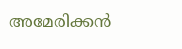അമേരിക്കന്‍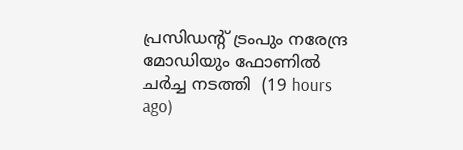പ്രസിഡന്റ് ട്രംപും നരേന്ദ്ര മോഡിയും ഫോണില്‍ ചര്‍ച്ച നടത്തി  (19 hours ago)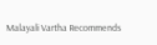Malayali Vartha Recommends